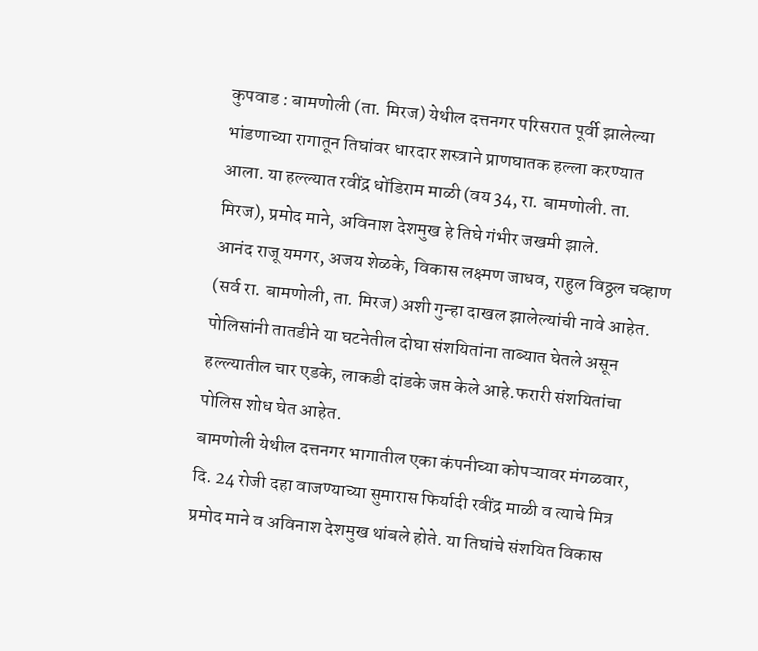कुपवाड : बामणोली (ता. मिरज) येथील दत्तनगर परिसरात पूर्वी झालेल्या भांडणाच्या रागातून तिघांवर धारदार शस्त्राने प्राणघातक हल्ला करण्यात आला. या हल्ल्यात रवींद्र धोंडिराम माळी (वय 34, रा. बामणोली. ता. मिरज), प्रमोद माने, अविनाश देशमुख हे तिघे गंभीर जखमी झाले.
आनंद राजू यमगर, अजय शेळके, विकास लक्ष्मण जाधव, राहुल विठ्ठल चव्हाण (सर्व रा. बामणोली, ता. मिरज) अशी गुन्हा दाखल झालेल्यांची नावे आहेत. पोलिसांनी तातडीने या घटनेतील दोघा संशयितांना ताब्यात घेतले असून हल्ल्यातील चार एडके, लाकडी दांडके जप्त केले आहे.फरारी संशयितांचा पोलिस शोध घेत आहेत.
बामणोली येथील दत्तनगर भागातील एका कंपनीच्या कोपऱ्यावर मंगळवार, दि. 24 रोजी दहा वाजण्याच्या सुमारास फिर्यादी रवींद्र माळी व त्याचे मित्र प्रमोद माने व अविनाश देशमुख थांबले होते. या तिघांचे संशयित विकास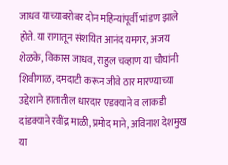जाधव याच्याबरोबर दोन महिन्यांपूर्वी भांडण झाले होते. या रागातून संशयित आनंद यमगर, अजय शेळके, विकास जाधव, राहुल चव्हाण या चौघांनी शिवीगाळ, दमदाटी करून जीवे ठार मारण्याच्या उद्देशाने हातातील धारदार एडक्याने व लाकडी दांडक्याने रवींद्र माळी, प्रमोद माने, अविनाश देशमुख या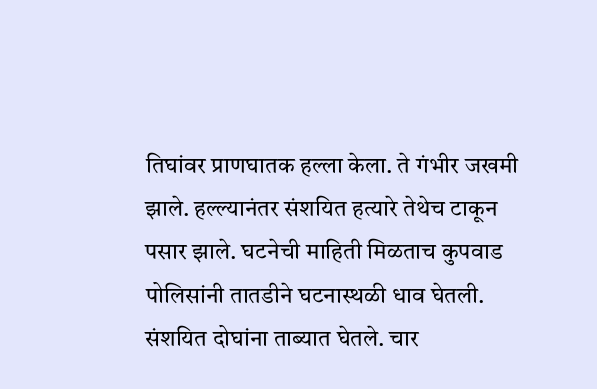तिघांवर प्राणघातक हल्ला केला. ते गंभीर जखमी झाले. हल्ल्यानंतर संशयित हत्यारे तेथेच टाकून पसार झाले. घटनेची माहिती मिळताच कुपवाड पोलिसांनी तातडीने घटनास्थळी धाव घेतली. संशयित दोघांना ताब्यात घेतले. चार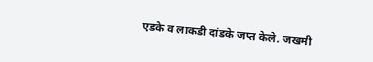एडके व लाकडी दांडके जप्त केले. जखमी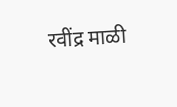रवींद्र माळी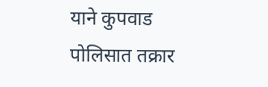याने कुपवाड पोलिसात तक्रार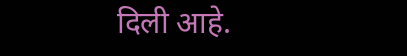दिली आहे.